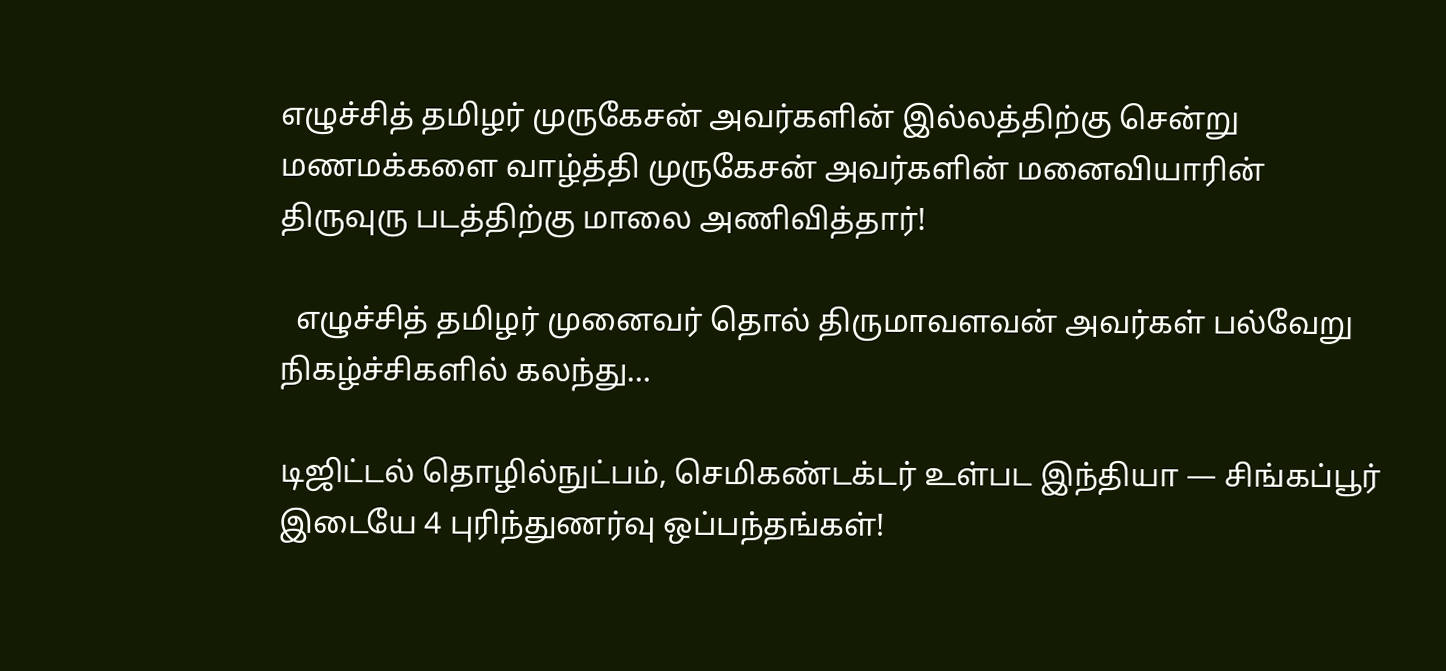எழுச்சித் தமிழர் முருகேசன் அவர்களின் இல்லத்திற்கு சென்று மணமக்களை வாழ்த்தி முருகேசன் அவர்களின் மனைவியாரின் திருவுரு படத்திற்கு மாலை அணிவித்தார்!

  எழுச்சித் தமிழர் முனைவர் தொல் திருமாவளவன் அவர்கள் பல்வேறு நிகழ்ச்சிகளில் கலந்து…

டிஜிட்டல் தொழில்நுட்பம், செமிகண்டக்டர் உள்பட இந்தியா — சிங்கப்பூர் இடையே 4 புரிந்துணர்வு ஒப்பந்தங்கள்!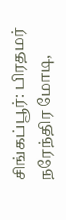சிங்கப்பூர்: பிரதமர் நரேந்திர மோடி,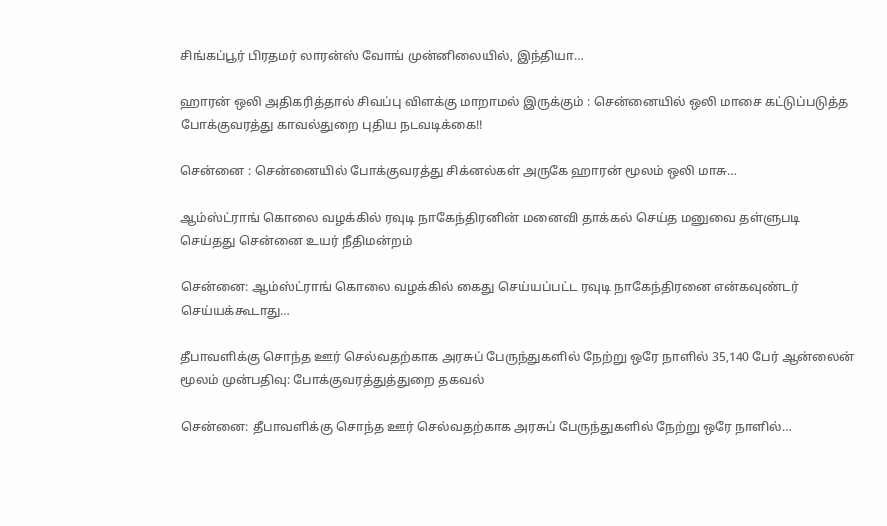சிங்கப்பூர் பிரதமர் லாரன்ஸ் வோங் முன்னிலையில், இந்தியா…

ஹாரன் ஒலி அதிகரித்தால் சிவப்பு விளக்கு மாறாமல் இருக்கும் : சென்னையில் ஒலி மாசை கட்டுப்படுத்த போக்குவரத்து காவல்துறை புதிய நடவடிக்கை!!

சென்னை : சென்னையில் போக்குவரத்து சிக்னல்கள் அருகே ஹாரன் மூலம் ஒலி மாசு…

ஆம்ஸ்ட்ராங் கொலை வழக்கில் ரவுடி நாகேந்திரனின் மனைவி தாக்கல் செய்த மனுவை தள்ளுபடி செய்தது சென்னை உயர் நீதிமன்றம்

சென்னை: ஆம்ஸ்ட்ராங் கொலை வழக்கில் கைது செய்யப்பட்ட ரவுடி நாகேந்திரனை என்கவுண்டர் செய்யக்கூடாது…

தீபாவளிக்கு சொந்த ஊர் செல்வதற்காக அரசுப் பேருந்துகளில் நேற்று ஒரே நாளில் 35,140 பேர் ஆன்லைன் மூலம் முன்பதிவு: போக்குவரத்துத்துறை தகவல்

சென்னை: தீபாவளிக்கு சொந்த ஊர் செல்வதற்காக அரசுப் பேருந்துகளில் நேற்று ஒரே நாளில்…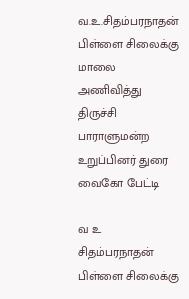வ.உ.சிதம்பரநாதன் பிள்ளை சிலைக்கு மாலை அணிவித்து திருச்சி பாராளுமன்ற உறுப்பினர் துரை வைகோ பேட்டி

வ உ சிதம்பரநாதன் பிள்ளை சிலைக்கு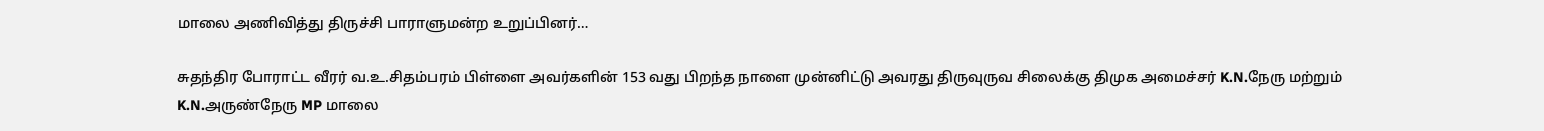மாலை அணிவித்து திருச்சி பாராளுமன்ற உறுப்பினர்…

சுதந்திர போராட்ட வீரர் வ.உ.சிதம்பரம் பிள்ளை அவர்களின் 153 வது பிறந்த நாளை முன்னிட்டு அவரது திருவுருவ சிலைக்கு திமுக அமைச்சர் K.N.நேரு மற்றும் K.N.அருண்நேரு MP மாலை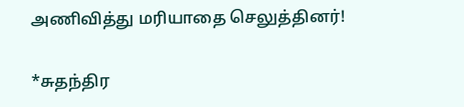அணிவித்து மரியாதை செலுத்தினர்!

*சுதந்திர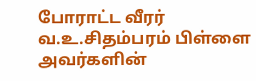போராட்ட வீரர் வ.உ.சிதம்பரம் பிள்ளை அவர்களின்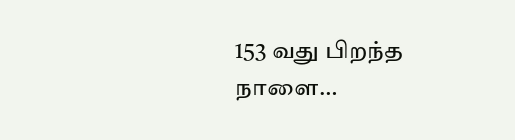153 வது பிறந்த நாளை…